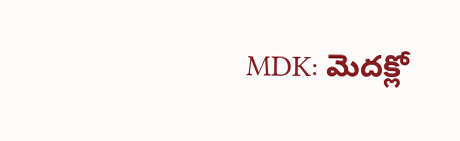MDK: మెదక్లో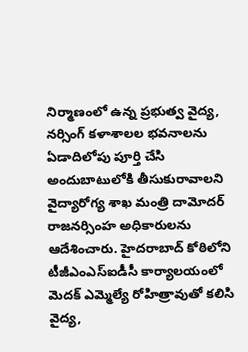నిర్మాణంలో ఉన్న ప్రభుత్వ వైద్య, నర్సింగ్ కళాశాలల భవనాలను ఏడాదిలోపు పూర్తి చేసి అందుబాటులోకి తీసుకురావాలని వైద్యారోగ్య శాఖ మంత్రి దామోదర్ రాజనర్సింహ అధికారులను ఆదేశించారు. హైదరాబాద్ కోఠిలోని టీజీఎంఎస్ఐడీసీ కార్యాలయంలో మెదక్ ఎమ్మెల్యే రోహిత్రావుతో కలిసి వైద్య,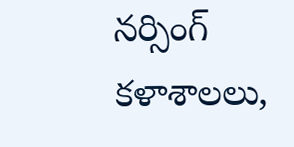నర్సింగ్ కళాశాలలు,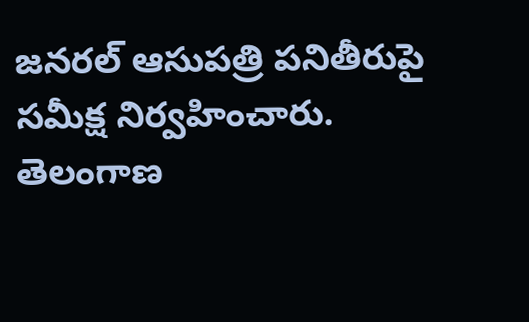జనరల్ ఆసుపత్రి పనితీరుపై సమీక్ష నిర్వహించారు.
తెలంగాణ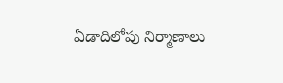ఏడాదిలోపు నిర్మాణాలు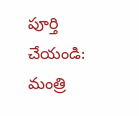పూర్తి చేయండి: మంత్రి